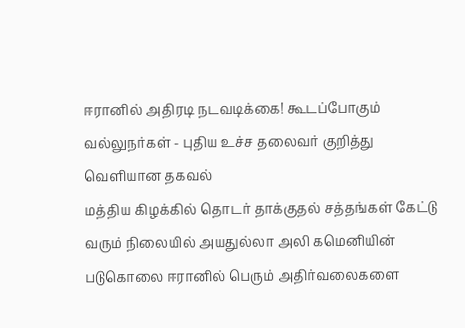ஈரானில் அதிரடி நடவடிக்கை! கூடப்போகும் வல்லுநர்கள் - புதிய உச்ச தலைவர் குறித்து வெளியான தகவல்
மத்திய கிழக்கில் தொடர் தாக்குதல் சத்தங்கள் கேட்டு வரும் நிலையில் அயதுல்லா அலி கமெனியின் படுகொலை ஈரானில் பெரும் அதிர்வலைகளை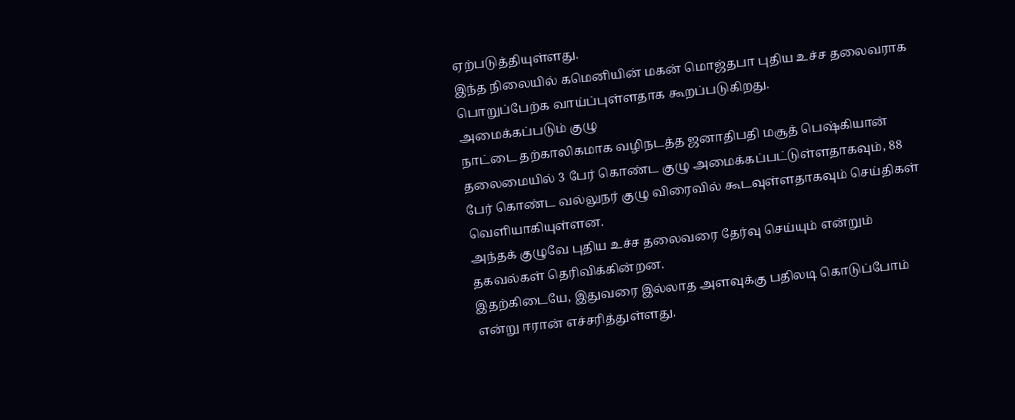ஏற்படுத்தியுள்ளது.
இந்த நிலையில் கமெனியின் மகன் மொஜ்தபா புதிய உச்ச தலைவராக பொறுப்பேற்க வாய்ப்புள்ளதாக கூறப்படுகிறது.
அமைக்கப்படும் குழு
நாட்டை தற்காலிகமாக வழிநடத்த ஜனாதிபதி மசூத் பெஷ்கியான் தலைமையில் 3 பேர் கொண்ட குழு அமைக்கப்பட்டுள்ளதாகவும், 88 பேர் கொண்ட வல்லுநர் குழு விரைவில் கூடவுள்ளதாகவும் செய்திகள் வெளியாகியுள்ளன.
அந்தக் குழுவே புதிய உச்ச தலைவரை தேர்வு செய்யும் என்றும் தகவல்கள் தெரிவிக்கின்றன.
இதற்கிடையே, இதுவரை இல்லாத அளவுக்கு பதிலடி கொடுப்போம் என்று ஈரான் எச்சரித்துள்ளது.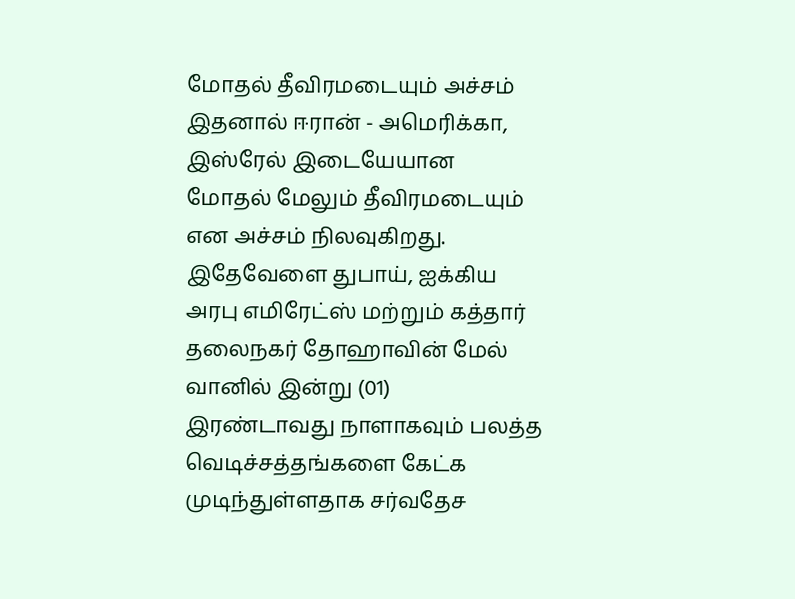மோதல் தீவிரமடையும் அச்சம்
இதனால் ஈரான் - அமெரிக்கா, இஸ்ரேல் இடையேயான மோதல் மேலும் தீவிரமடையும் என அச்சம் நிலவுகிறது.
இதேவேளை துபாய், ஐக்கிய அரபு எமிரேட்ஸ் மற்றும் கத்தார் தலைநகர் தோஹாவின் மேல் வானில் இன்று (01) இரண்டாவது நாளாகவும் பலத்த வெடிச்சத்தங்களை கேட்க முடிந்துள்ளதாக சர்வதேச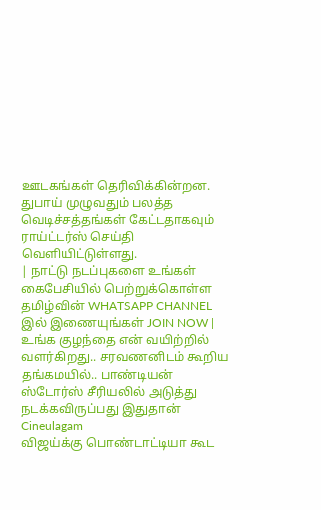ஊடகங்கள் தெரிவிக்கின்றன.
துபாய் முழுவதும் பலத்த வெடிச்சத்தங்கள் கேட்டதாகவும் ராய்ட்டர்ஸ் செய்தி வெளியிட்டுள்ளது.
| நாட்டு நடப்புகளை உங்கள் கைபேசியில் பெற்றுக்கொள்ள தமிழ்வின் WHATSAPP CHANNEL இல் இணையுங்கள் JOIN NOW |
உங்க குழந்தை என் வயிற்றில் வளர்கிறது.. சரவணனிடம் கூறிய தங்கமயில்.. பாண்டியன் ஸ்டோர்ஸ் சீரியலில் அடுத்து நடக்கவிருப்பது இதுதான் Cineulagam
விஜய்க்கு பொண்டாட்டியா கூட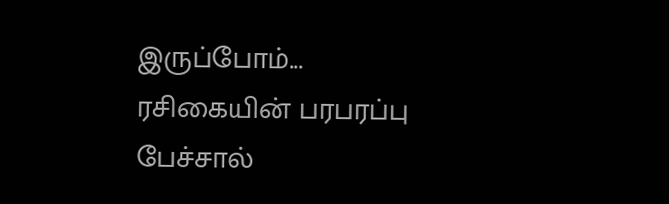இருப்போம்... ரசிகையின் பரபரப்பு பேச்சால்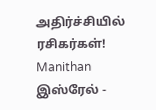அதிர்ச்சியில் ரசிகர்கள்! Manithan
இஸ்ரேல் -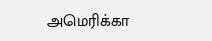அமெரிக்கா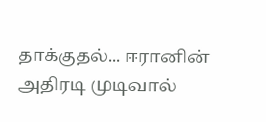தாக்குதல்... ஈரானின் அதிரடி முடிவால்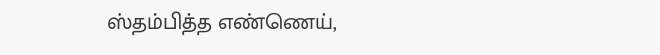ஸ்தம்பித்த எண்ணெய்,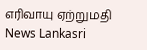எரிவாயு ஏற்றுமதி News Lankasri